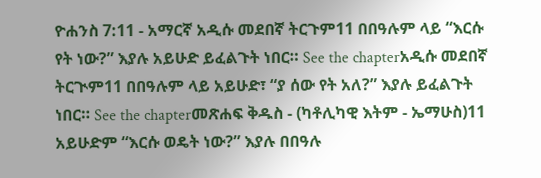ዮሐንስ 7:11 - አማርኛ አዲሱ መደበኛ ትርጉም11 በበዓሉም ላይ “እርሱ የት ነው?” እያሉ አይሁድ ይፈልጉት ነበር። See the chapterአዲሱ መደበኛ ትርጒም11 በበዓሉም ላይ አይሁድ፣ “ያ ሰው የት አለ?” እያሉ ይፈልጉት ነበር። See the chapterመጽሐፍ ቅዱስ - (ካቶሊካዊ እትም - ኤማሁስ)11 አይሁድም “እርሱ ወዴት ነው?” እያሉ በበዓሉ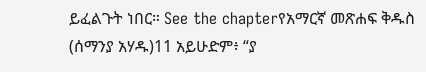ይፈልጉት ነበር። See the chapterየአማርኛ መጽሐፍ ቅዱስ (ሰማንያ አሃዱ)11 አይሁድም፥ “ያ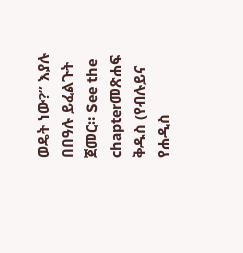ወዴት ነው?” እያሉ በበዓሉ ይፈልጉት ጀመር። See the chapterመጽሐፍ ቅዱስ (የብሉይና የሐዲስ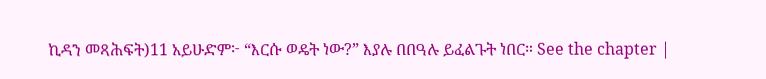ኪዳን መጻሕፍት)11 አይሁድም፦ “እርሱ ወዴት ነው?” እያሉ በበዓሉ ይፈልጉት ነበር። See the chapter |